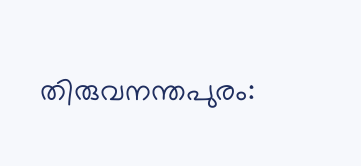തിരുവനന്തപുരം: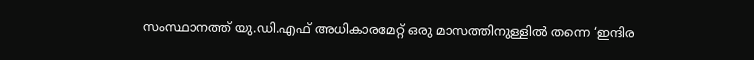സംസ്ഥാനത്ത് യു.ഡി.എഫ് അധികാരമേറ്റ് ഒരു മാസത്തിനുള്ളിൽ തന്നെ ‘ഇന്ദിര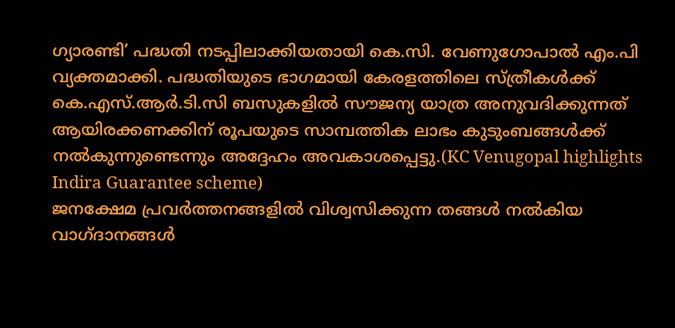ഗ്യാരണ്ടി’ പദ്ധതി നടപ്പിലാക്കിയതായി കെ.സി. വേണുഗോപാൽ എം.പി വ്യക്തമാക്കി. പദ്ധതിയുടെ ഭാഗമായി കേരളത്തിലെ സ്ത്രീകൾക്ക് കെ.എസ്.ആർ.ടി.സി ബസുകളിൽ സൗജന്യ യാത്ര അനുവദിക്കുന്നത് ആയിരക്കണക്കിന് രൂപയുടെ സാമ്പത്തിക ലാഭം കുടുംബങ്ങൾക്ക് നൽകുന്നുണ്ടെന്നും അദ്ദേഹം അവകാശപ്പെട്ടു.(KC Venugopal highlights Indira Guarantee scheme)
ജനക്ഷേമ പ്രവർത്തനങ്ങളിൽ വിശ്വസിക്കുന്ന തങ്ങൾ നൽകിയ വാഗ്ദാനങ്ങൾ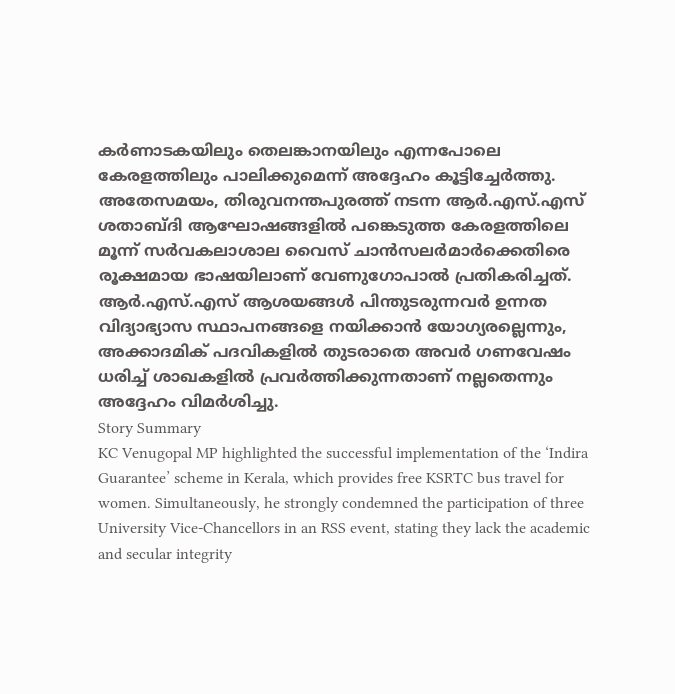കർണാടകയിലും തെലങ്കാനയിലും എന്നപോലെ കേരളത്തിലും പാലിക്കുമെന്ന് അദ്ദേഹം കൂട്ടിച്ചേർത്തു. അതേസമയം, തിരുവനന്തപുരത്ത് നടന്ന ആർ.എസ്.എസ് ശതാബ്ദി ആഘോഷങ്ങളിൽ പങ്കെടുത്ത കേരളത്തിലെ മൂന്ന് സർവകലാശാല വൈസ് ചാൻസലർമാർക്കെതിരെ രൂക്ഷമായ ഭാഷയിലാണ് വേണുഗോപാൽ പ്രതികരിച്ചത്. ആർ.എസ്.എസ് ആശയങ്ങൾ പിന്തുടരുന്നവർ ഉന്നത വിദ്യാഭ്യാസ സ്ഥാപനങ്ങളെ നയിക്കാൻ യോഗ്യരല്ലെന്നും, അക്കാദമിക് പദവികളിൽ തുടരാതെ അവർ ഗണവേഷം ധരിച്ച് ശാഖകളിൽ പ്രവർത്തിക്കുന്നതാണ് നല്ലതെന്നും അദ്ദേഹം വിമർശിച്ചു.
Story Summary
KC Venugopal MP highlighted the successful implementation of the ‘Indira Guarantee’ scheme in Kerala, which provides free KSRTC bus travel for women. Simultaneously, he strongly condemned the participation of three University Vice-Chancellors in an RSS event, stating they lack the academic and secular integrity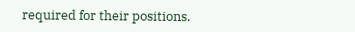required for their positions.